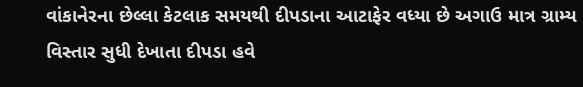વાંકાનેરના છેલ્લા કેટલાક સમયથી દીપડાના આટાફેર વધ્યા છે અગાઉ માત્ર ગ્રામ્ય વિસ્તાર સુધી દેખાતા દીપડા હવે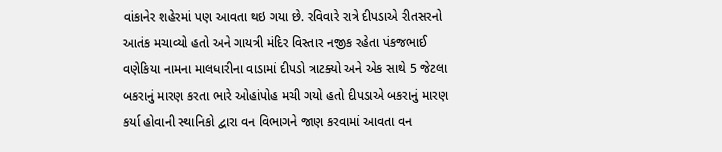વાંકાનેર શહેરમાં પણ આવતા થઇ ગયા છે. રવિવારે રાત્રે દીપડાએ રીતસરનો આતંક મચાવ્યો હતો અને ગાયત્રી મંદિર વિસ્તાર નજીક રહેતા પંકજભાઈ વણેકિયા નામના માલધારીના વાડામાં દીપડો ત્રાટક્યો અને એક સાથે 5 જેટલા બકરાનું મારણ કરતા ભારે ઓહાંપોહ મચી ગયો હતો દીપડાએ બકરાનું મારણ કર્યા હોવાની સ્થાનિકો દ્વારા વન વિભાગને જાણ કરવામાં આવતા વન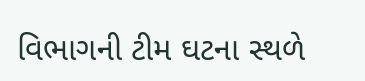વિભાગની ટીમ ઘટના સ્થળે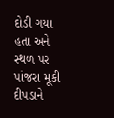દોડી ગયા હતા અને સ્થળ પર પાંજરા મૂકી દીપડાને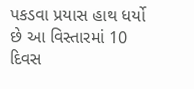પકડવા પ્રયાસ હાથ ધર્યો છે આ વિસ્તારમાં 10 દિવસ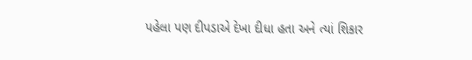પહેલા પણ દીપડાએ દેખા દીધા હતા અને ત્યાં શિકાર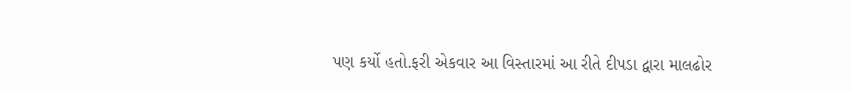પણ કર્યો હતો.ફરી એકવાર આ વિસ્તારમાં આ રીતે દીપડા દ્વારા માલઢોર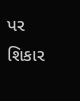પર શિકાર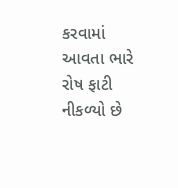કરવામાં આવતા ભારે રોષ ફાટી નીકળ્યો છે